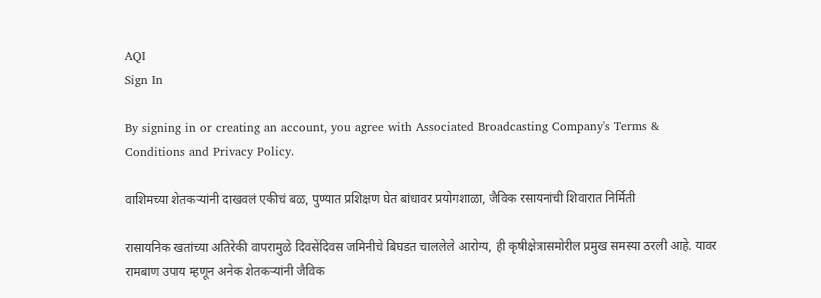AQI
Sign In

By signing in or creating an account, you agree with Associated Broadcasting Company's Terms & Conditions and Privacy Policy.

वाशिमच्या शेतकऱ्यांनी दाखवलं एकीचं बळ, पुण्यात प्रशिक्षण घेत बांधावर प्रयोगशाळा, जैविक रसायनांची शिवारात निर्मिती

रासायनिक खतांच्या अतिरेकी वापरामुळे दिवसेंदिवस जमिनीचे बिघडत चाललेले आरोग्य, ही कृषीक्षेत्रासमोरील प्रमुख समस्या ठरली आहे. यावर रामबाण उपाय म्हणून अनेक शेतकऱ्यांनी जैविक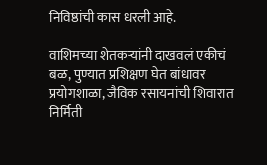निविष्ठांची कास धरली आहे.

वाशिमच्या शेतकऱ्यांनी दाखवलं एकीचं बळ, पुण्यात प्रशिक्षण घेत बांधावर प्रयोगशाळा, जैविक रसायनांची शिवारात निर्मिती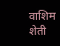वाशिम शेती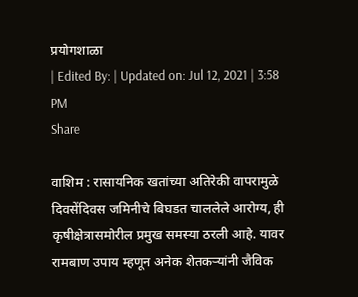प्रयोगशाळा
| Edited By: | Updated on: Jul 12, 2021 | 3:58 PM
Share

वाशिम : रासायनिक खतांच्या अतिरेकी वापरामुळे दिवसेंदिवस जमिनीचे बिघडत चाललेले आरोग्य, ही कृषीक्षेत्रासमोरील प्रमुख समस्या ठरली आहे. यावर रामबाण उपाय म्हणून अनेक शेतकऱ्यांनी जैविक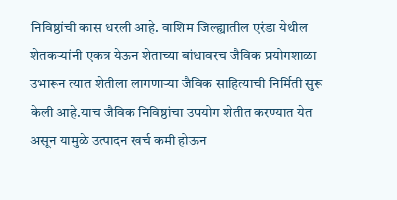निविष्ठांची कास धरली आहे. वाशिम जिल्ह्यातील एरंडा येथील शेतकऱ्यांनी एकत्र येऊन शेताच्या बांधावरच जैविक प्रयोगशाळा उभारून त्यात शेतीला लागणाऱ्या जैविक साहित्याची निर्मिती सुरू केली आहे.याच जैविक निविष्ठांचा उपयोग शेतीत करण्यात येत असून यामुळे उत्पादन खर्च कमी होऊन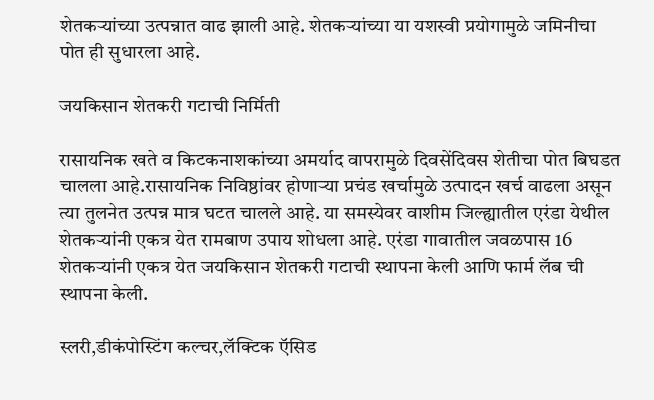शेतकऱ्यांच्या उत्पन्नात वाढ झाली आहे. शेतकऱ्यांच्या या यशस्वी प्रयोगामुळे जमिनीचा पोत ही सुधारला आहे.

जयकिसान शेतकरी गटाची निर्मिती

रासायनिक खते व किटकनाशकांच्या अमर्याद वापरामुळे दिवसेंदिवस शेतीचा पोत बिघडत चालला आहे.रासायनिक निविष्ठांवर होणाऱ्या प्रचंड खर्चामुळे उत्पादन खर्च वाढला असून त्या तुलनेत उत्पन्न मात्र घटत चालले आहे. या समस्येवर वाशीम जिल्ह्यातील एरंडा येथील शेतकऱ्यांनी एकत्र येत रामबाण उपाय शोधला आहे. एरंडा गावातील जवळपास 16 शेतकऱ्यांनी एकत्र येत जयकिसान शेतकरी गटाची स्थापना केली आणि फार्म लॅब ची स्थापना केली.

स्लरी,डीकंपोस्टिंग कल्चर,लॅक्टिक ऍसिड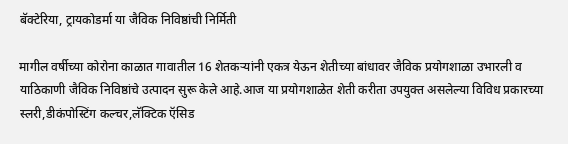बॅक्टेरिया, ट्रायकोडर्मा या जैविक निविष्ठांची निर्मिती

मागील वर्षीच्या कोरोना काळात गावातील 16 शेतकऱ्यांनी एकत्र येऊन शेतीच्या बांधावर जैविक प्रयोगशाळा उभारली व याठिकाणी जैविक निविष्ठांचे उत्पादन सुरू केले आहे.आज या प्रयोगशाळेत शेती करीता उपयुक्त असलेल्या विविध प्रकारच्या स्लरी,डीकंपोस्टिंग कल्चर,लॅक्टिक ऍसिड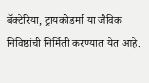बॅक्टेरिया, ट्रायकोडर्मा या जैविक निविष्ठांची निर्मिती करण्यात येत आहे.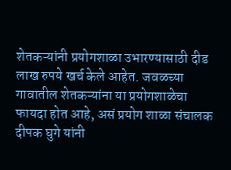शेतकऱ्यांनी प्रयोगशाळा उभारण्यासाठी दीड लाख रुपये खर्च केले आहेत. जवळच्या गावातील शेतकऱ्यांना या प्रयोगशाळेचा फायदा होत आहे, असं प्रयोग शाळा संचालक दीपक घुगे यांनी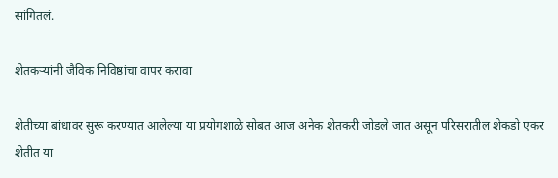सांगितलं.

शेतकऱ्यांनी जैविक निविष्ठांचा वापर करावा

शेतीच्या बांधावर सुरू करण्यात आलेल्या या प्रयोगशाळे सोबत आज अनेक शेतकरी जोडले जात असून परिसरातील शेकडो एकर शेतीत या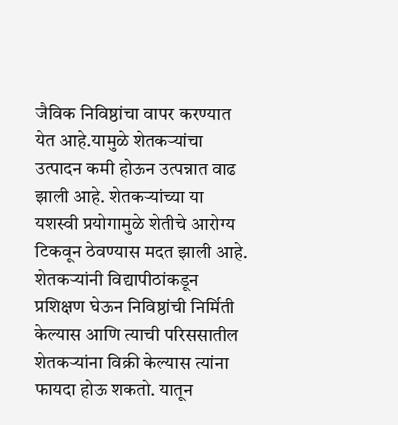जैविक निविष्ठांचा वापर करण्यात येत आहे.यामुळे शेतकऱ्यांचा उत्पादन कमी होऊन उत्पन्नात वाढ झाली आहे. शेतकऱ्यांच्या या यशस्वी प्रयोगामुळे शेतीचे आरोग्य टिकवून ठेवण्यास मदत झाली आहे. शेतकऱ्यांनी विद्यापीठांकडून प्रशिक्षण घेऊन निविष्ठांची निर्मिती केल्यास आणि त्याची परिससातील शेतकऱ्यांना विक्री केल्यास त्यांना फायदा होऊ शकतो. यातून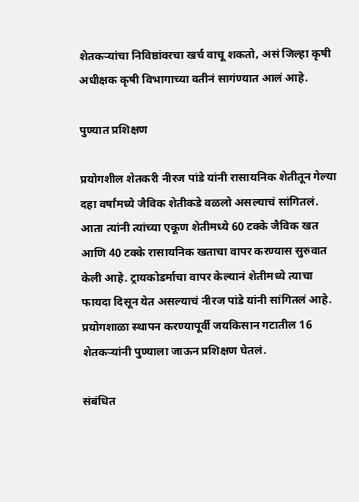शेतकऱ्यांचा निविष्ठांवरचा खर्च वाचू शकतो, असं जिल्हा कृषी अधीक्षक कृषी विभागाच्या वतीनं सागंण्यात आलं आहे.

पुण्यात प्रशिक्षण

प्रयोगशील शेतकरी नीरज पांडे यांनी रासायनिक शेतीतून गेल्या दहा वर्षांमध्ये जैविक शेतीकडे वळलो असल्याचं सांगितलं. आता त्यांनी त्यांच्या एकूण शेतीमध्ये 60 टक्के जैविक खत आणि 40 टक्के रासायनिक खताचा वापर करण्यास सुरुवात केली आहे. ट्रायकोडर्माचा वापर केल्यानं शेतीमध्ये त्याचा फायदा दिसून येत असल्याचं नीरज पांडे यांनी सांगितलं आहे. प्रयोगशाळा स्थापन करण्यापूर्वी जयकिसान गटातील 16 शेतकऱ्यांनी पुण्याला जाऊन प्रशिक्षण घेतलं.

संबंधित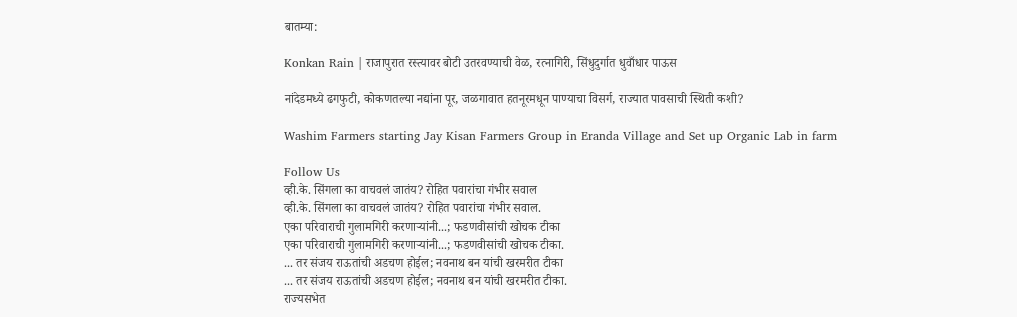बातम्या:

Konkan Rain | राजापुरात रस्त्यावर बोटी उतरवण्याची वेळ, रत्नागिरी, सिंधुदुर्गात धुवाँधार पाऊस

नांदेडमध्ये ढगफुटी, कोकणतल्या नद्यांना पूर, जळगावात हतनूरमधून पाण्याचा विसर्ग, राज्यात पावसाची स्थिती कशी?

Washim Farmers starting Jay Kisan Farmers Group in Eranda Village and Set up Organic Lab in farm

Follow Us
व्ही.के. सिंगला का वाचवलं जातंय? रोहित पवारांचा गंभीर सवाल
व्ही.के. सिंगला का वाचवलं जातंय? रोहित पवारांचा गंभीर सवाल.
एका परिवाराची गुलामगिरी करणाऱ्यांनी...; फडणवीसांची खोचक टीका
एका परिवाराची गुलामगिरी करणाऱ्यांनी...; फडणवीसांची खोचक टीका.
... तर संजय राऊतांची अडचण होईल; नवनाथ बन यांची खरमरीत टीका
... तर संजय राऊतांची अडचण होईल; नवनाथ बन यांची खरमरीत टीका.
राज्यसभेत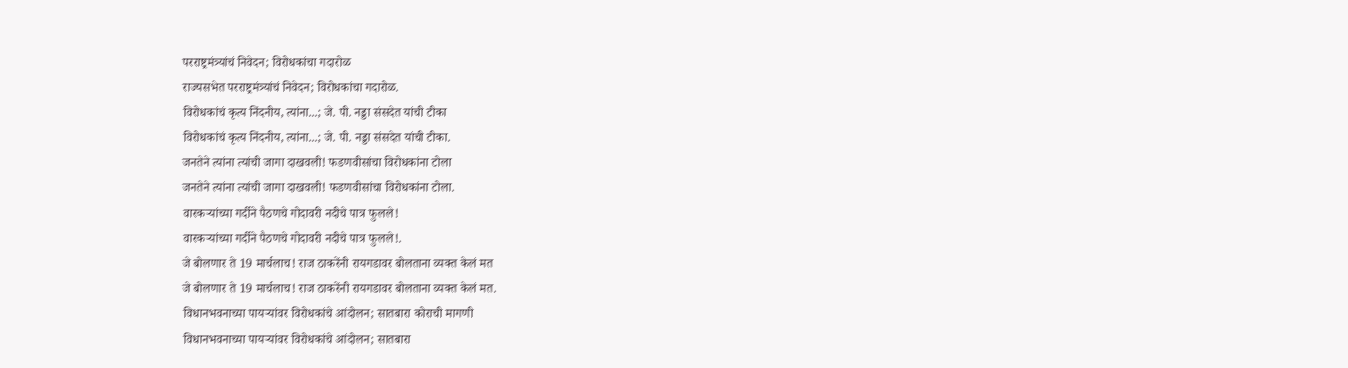परराष्ट्रमंत्र्यांचं निवेदन; विरोधकांचा गदारोळ
राज्यसभेत परराष्ट्रमंत्र्यांचं निवेदन; विरोधकांचा गदारोळ.
विरोधकांचं कृत्य निंदनीय, त्यांना...; जे. पी. नड्डा संसदेत यांची टीका
विरोधकांचं कृत्य निंदनीय, त्यांना...; जे. पी. नड्डा संसदेत यांची टीका.
जनतेने त्यांना त्यांची जागा दाखवली! फडणवीसांचा विरोधकांना टोला
जनतेने त्यांना त्यांची जागा दाखवली! फडणवीसांचा विरोधकांना टोला.
वारकऱ्यांच्या गर्दीने पैठणचे गोदावरी नदीचे पात्र फुलले!
वारकऱ्यांच्या गर्दीने पैठणचे गोदावरी नदीचे पात्र फुलले!.
जे बोलणार ते 19 मार्चलाच! राज ठाकरेंनी रायगडावर बोलताना व्यक्त केलं मत
जे बोलणार ते 19 मार्चलाच! राज ठाकरेंनी रायगडावर बोलताना व्यक्त केलं मत.
विधानभवनाच्या पायऱ्यांवर विरोधकांचे आंदोलन; सातबारा कोराची मागणी
विधानभवनाच्या पायऱ्यांवर विरोधकांचे आंदोलन; सातबारा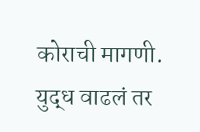कोराची मागणी.
युद्ध वाढलं तर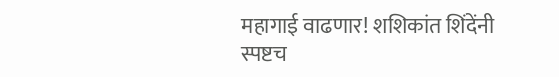महागाई वाढणार! शशिकांत शिंदेंनी स्पष्टच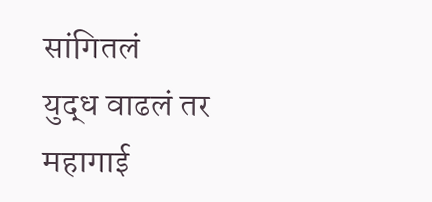सांगितलं
युद्ध वाढलं तर महागाई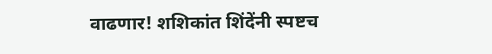वाढणार! शशिकांत शिंदेंनी स्पष्टच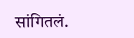सांगितलं.